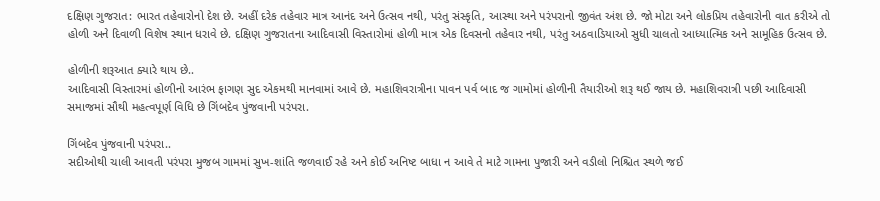દક્ષિણ ગુજરાત: ભારત તહેવારોનો દેશ છે. અહીં દરેક તહેવાર માત્ર આનંદ અને ઉત્સવ નથી, પરંતુ સંસ્કૃતિ, આસ્થા અને પરંપરાનો જીવંત અંશ છે. જો મોટા અને લોકપ્રિય તહેવારોની વાત કરીએ તો હોળી અને દિવાળી વિશેષ સ્થાન ધરાવે છે. દક્ષિણ ગુજરાતના આદિવાસી વિસ્તારોમાં હોળી માત્ર એક દિવસનો તહેવાર નથી, પરંતુ અઠવાડિયાઓ સુધી ચાલતો આધ્યાત્મિક અને સામૂહિક ઉત્સવ છે.

હોળીની શરૂઆત ક્યારે થાય છે..
આદિવાસી વિસ્તારમાં હોળીનો આરંભ ફાગણ સુદ એકમથી માનવામાં આવે છે. મહાશિવરાત્રીના પાવન પર્વ બાદ જ ગામોમાં હોળીની તૈયારીઓ શરૂ થઈ જાય છે. મહાશિવરાત્રી પછી આદિવાસી સમાજમાં સૌથી મહત્વપૂર્ણ વિધિ છે ગિંબદેવ પુંજવાની પરંપરા.

ગિંબદેવ પુંજવાની પરંપરા..
સદીઓથી ચાલી આવતી પરંપરા મુજબ ગામમાં સુખ-શાંતિ જળવાઈ રહે અને કોઈ અનિષ્ટ બાધા ન આવે તે માટે ગામના પુજારી અને વડીલો નિશ્ચિત સ્થળે જઈ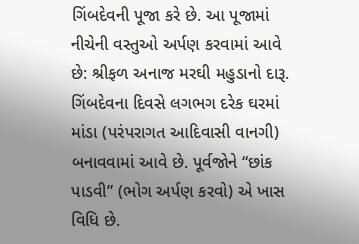ગિંબદેવની પૂજા કરે છે. આ પૂજામાં નીચેની વસ્તુઓ અર્પણ કરવામાં આવે છે: શ્રીફળ અનાજ મરઘી મહુડાનો દારૂ. ગિંબદેવના દિવસે લગભગ દરેક ઘરમાં માંડા (પરંપરાગત આદિવાસી વાનગી) બનાવવામાં આવે છે. પૂર્વજોને “છાંક પાડવી” (ભોગ અર્પણ કરવો) એ ખાસ વિધિ છે.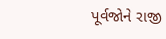પૂર્વજોને રાજી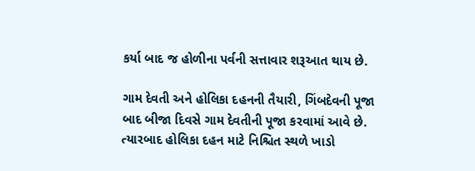કર્યા બાદ જ હોળીના પર્વની સત્તાવાર શરૂઆત થાય છે.

ગામ દેવતી અને હોલિકા દહનની તૈયારી, ગિંબદેવની પૂજા બાદ બીજા દિવસે ગામ દેવતીની પૂજા કરવામાં આવે છે. ત્યારબાદ હોલિકા દહન માટે નિશ્ચિત સ્થળે ખાડો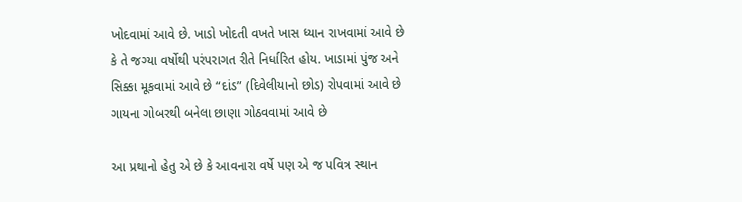ખોદવામાં આવે છે. ખાડો ખોદતી વખતે ખાસ ધ્યાન રાખવામાં આવે છે કે તે જગ્યા વર્ષોથી પરંપરાગત રીતે નિર્ધારિત હોય. ખાડામાં પુંજ અને સિક્કા મૂકવામાં આવે છે “દાંડ” (દિવેલીયાનો છોડ) રોપવામાં આવે છે ગાયના ગોબરથી બનેલા છાણા ગોઠવવામાં આવે છે

આ પ્રથાનો હેતુ એ છે કે આવનારા વર્ષે પણ એ જ પવિત્ર સ્થાન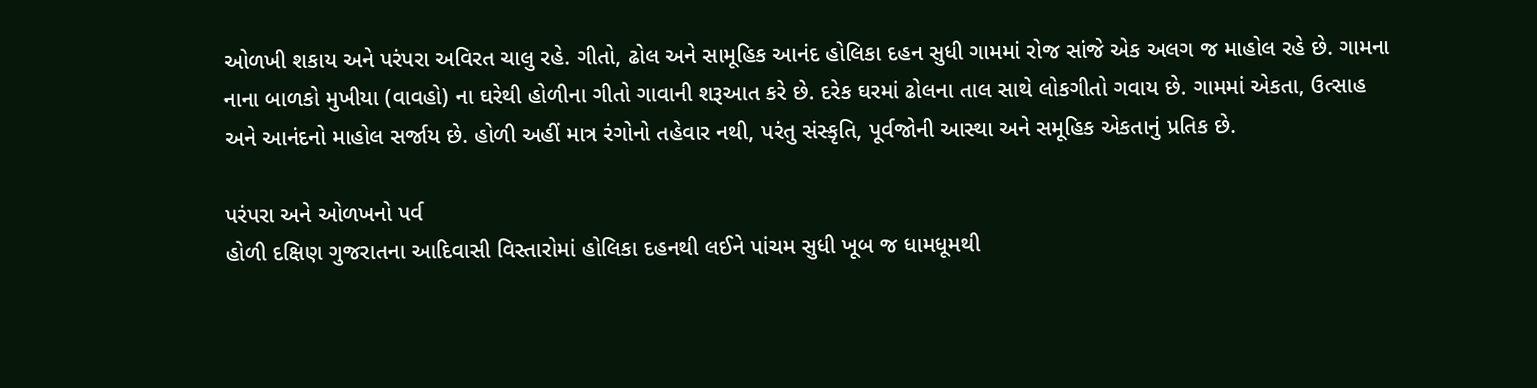ઓળખી શકાય અને પરંપરા અવિરત ચાલુ રહે. ગીતો, ઢોલ અને સામૂહિક આનંદ હોલિકા દહન સુધી ગામમાં રોજ સાંજે એક અલગ જ માહોલ રહે છે. ગામના નાના બાળકો મુખીયા (વાવહો) ના ઘરેથી હોળીના ગીતો ગાવાની શરૂઆત કરે છે. દરેક ઘરમાં ઢોલના તાલ સાથે લોકગીતો ગવાય છે. ગામમાં એકતા, ઉત્સાહ અને આનંદનો માહોલ સર્જાય છે. હોળી અહીં માત્ર રંગોનો તહેવાર નથી, પરંતુ સંસ્કૃતિ, પૂર્વજોની આસ્થા અને સમૂહિક એકતાનું પ્રતિક છે.

પરંપરા અને ઓળખનો પર્વ
હોળી દક્ષિણ ગુજરાતના આદિવાસી વિસ્તારોમાં હોલિકા દહનથી લઈને પાંચમ સુધી ખૂબ જ ધામધૂમથી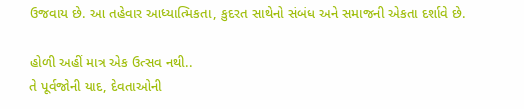ઉજવાય છે. આ તહેવાર આધ્યાત્મિકતા, કુદરત સાથેનો સંબંધ અને સમાજની એકતા દર્શાવે છે.

હોળી અહીં માત્ર એક ઉત્સવ નથી..
તે પૂર્વજોની યાદ, દેવતાઓની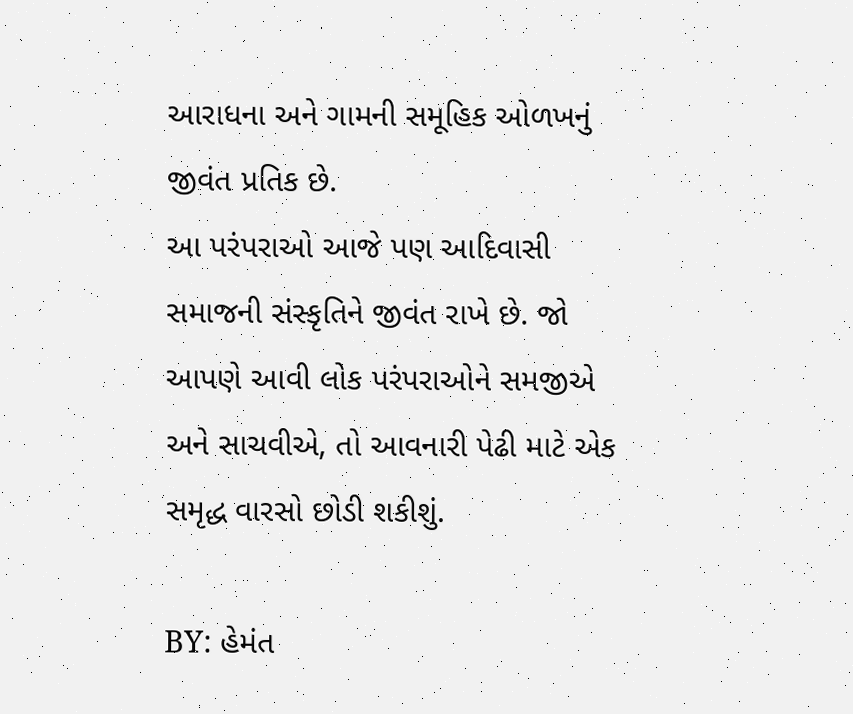આરાધના અને ગામની સમૂહિક ઓળખનું જીવંત પ્રતિક છે.
આ પરંપરાઓ આજે પણ આદિવાસી સમાજની સંસ્કૃતિને જીવંત રાખે છે. જો આપણે આવી લોક પરંપરાઓને સમજીએ અને સાચવીએ, તો આવનારી પેઢી માટે એક સમૃદ્ધ વારસો છોડી શકીશું.

BY: હેમંત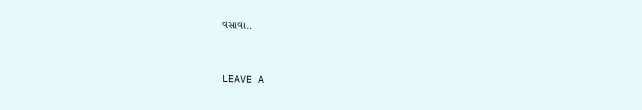વસાવા..


LEAVE A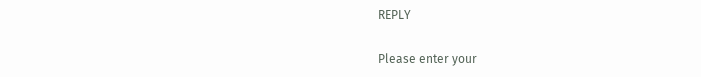REPLY

Please enter your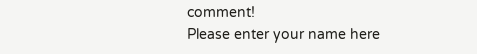comment!
Please enter your name here